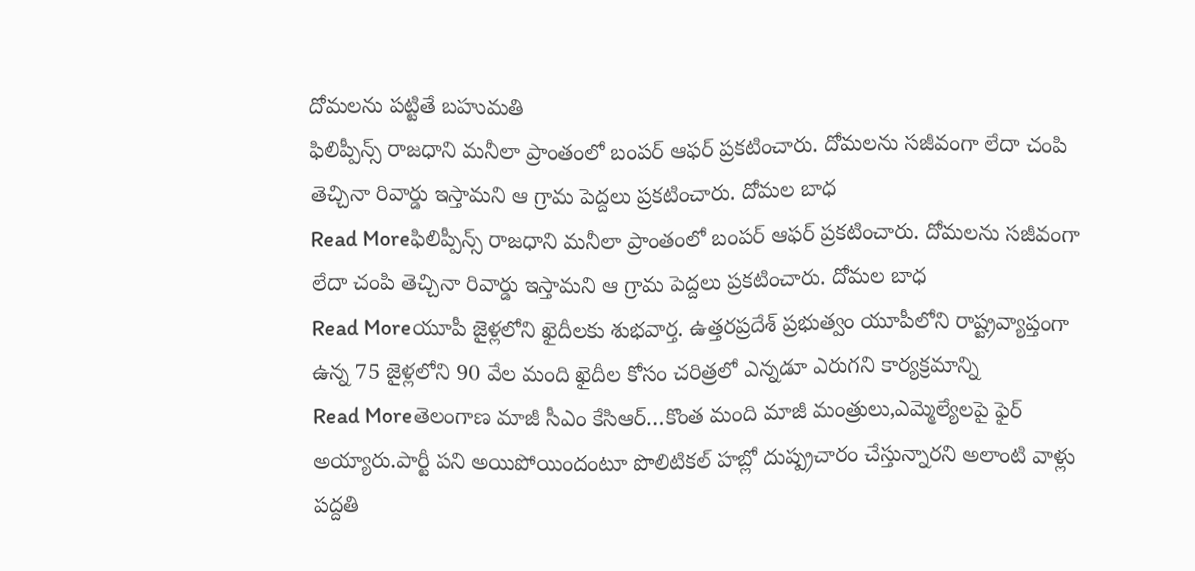దోమలను పట్టితే బహుమతి
ఫిలిప్పీన్స్ రాజధాని మనీలా ప్రాంతంలో బంపర్ ఆఫర్ ప్రకటించారు. దోమలను సజీవంగా లేదా చంపి తెచ్చినా రివార్డు ఇస్తామని ఆ గ్రామ పెద్దలు ప్రకటించారు. దోమల బాధ
Read Moreఫిలిప్పీన్స్ రాజధాని మనీలా ప్రాంతంలో బంపర్ ఆఫర్ ప్రకటించారు. దోమలను సజీవంగా లేదా చంపి తెచ్చినా రివార్డు ఇస్తామని ఆ గ్రామ పెద్దలు ప్రకటించారు. దోమల బాధ
Read Moreయూపీ జైళ్లలోని ఖైదీలకు శుభవార్త. ఉత్తరప్రదేశ్ ప్రభుత్వం యూపీలోని రాష్ట్రవ్యాప్తంగా ఉన్న 75 జైళ్లలోని 90 వేల మంది ఖైదీల కోసం చరిత్రలో ఎన్నడూ ఎరుగని కార్యక్రమాన్ని
Read Moreతెలంగాణ మాజీ సీఎం కేసిఆర్…కొంత మంది మాజీ మంత్రులు,ఎమ్మెల్యేలపై ఫైర్ అయ్యారు.పార్టీ పని అయిపోయిందంటూ పొలిటికల్ హబ్లో దుష్ప్రచారం చేస్తున్నారని అలాంటి వాళ్లు పద్దతి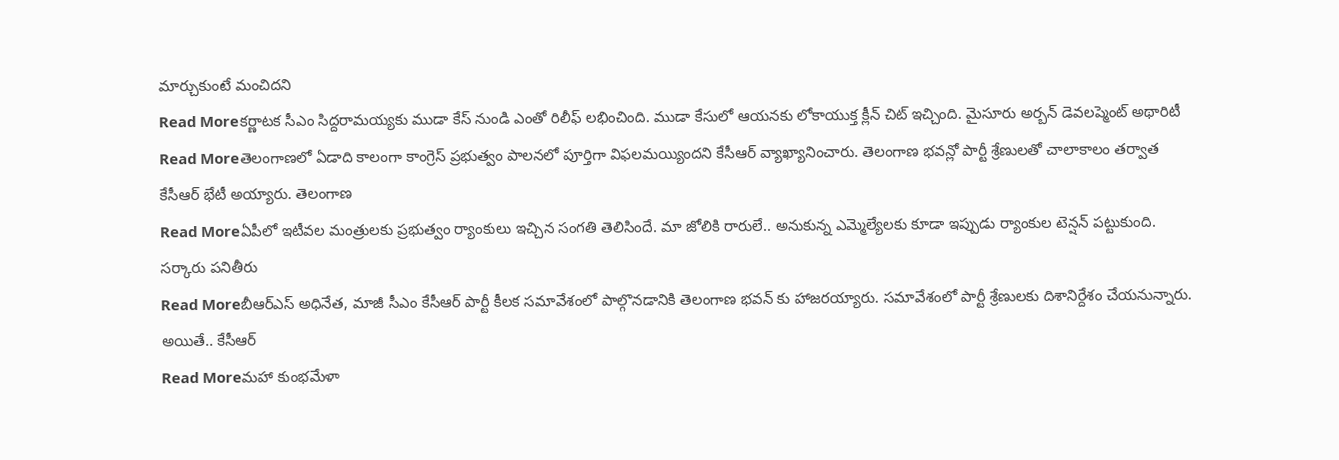మార్చుకుంటే మంచిదని
Read Moreకర్ణాటక సీఎం సిద్దరామయ్యకు ముడా కేస్ నుండి ఎంతో రిలీఫ్ లభించింది. ముడా కేసులో ఆయనకు లోకాయుక్త క్లీన్ చిట్ ఇచ్చింది. మైసూరు అర్బన్ డెవలప్మెంట్ అథారిటీ
Read Moreతెలంగాణలో ఏడాది కాలంగా కాంగ్రెస్ ప్రభుత్వం పాలనలో పూర్తిగా విఫలమయ్యిందని కేసీఆర్ వ్యాఖ్యానించారు. తెలంగాణ భవన్లో పార్టీ శ్రేణులతో చాలాకాలం తర్వాత కేసీఆర్ భేటీ అయ్యారు. తెలంగాణ
Read Moreఏపీలో ఇటీవల మంత్రులకు ప్రభుత్వం ర్యాంకులు ఇచ్చిన సంగతి తెలిసిందే. మా జోలికి రారులే.. అనుకున్న ఎమ్మెల్యేలకు కూడా ఇప్పుడు ర్యాంకుల టెన్షన్ పట్టుకుంది. సర్కారు పనితీరు
Read Moreబీఆర్ఎస్ అధినేత, మాజీ సీఎం కేసీఆర్ పార్టీ కీలక సమావేశంలో పాల్గొనడానికి తెలంగాణ భవన్ కు హాజరయ్యారు. సమావేశంలో పార్టీ శ్రేణులకు దిశానిర్దేశం చేయనున్నారు. అయితే.. కేసీఆర్
Read Moreమహా కుంభమేళా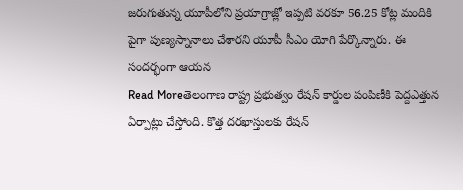జరుగుతున్న యూపీలోని ప్రయాగ్రాజ్లో ఇప్పటి వరకూ 56.25 కోట్ల మందికి పైగా పుణ్యస్నానాలు చేశారని యూపీ సీఎం యోగి పేర్కొన్నారు. ఈ సందర్భంగా ఆయన
Read Moreతెలంగాణ రాష్ట్ర ప్రభుత్వం రేషన్ కార్డుల పంపిణీకి పెద్దఎత్తున ఏర్పాట్లు చేస్తోంది. కొత్త దరఖాస్తులకు రేషన్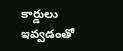కార్డులు ఇవ్వడంతో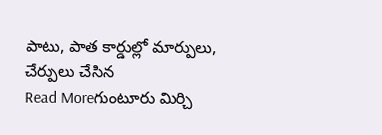పాటు, పాత కార్డుల్లో మార్పులు, చేర్పులు చేసిన
Read Moreగుంటూరు మిర్చి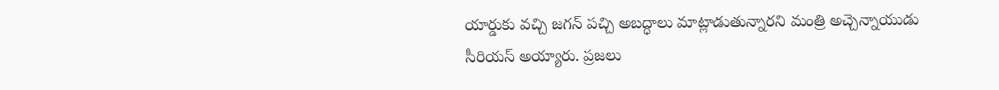యార్డుకు వచ్చి జగన్ పచ్చి అబద్ధాలు మాట్లాడుతున్నారని మంత్రి అచ్చెన్నాయుడు సీరియస్ అయ్యారు. ప్రజలు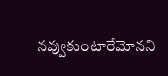నవ్వుకుంటారేమోనని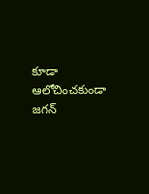కూడా ఆలోచించకుండా జగన్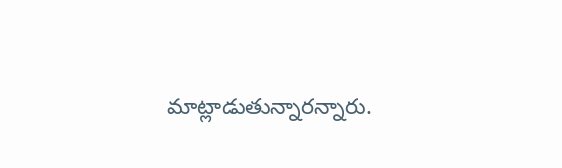మాట్లాడుతున్నారన్నారు.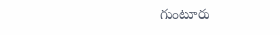గుంటూరు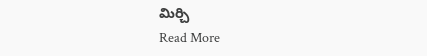మిర్చి
Read More